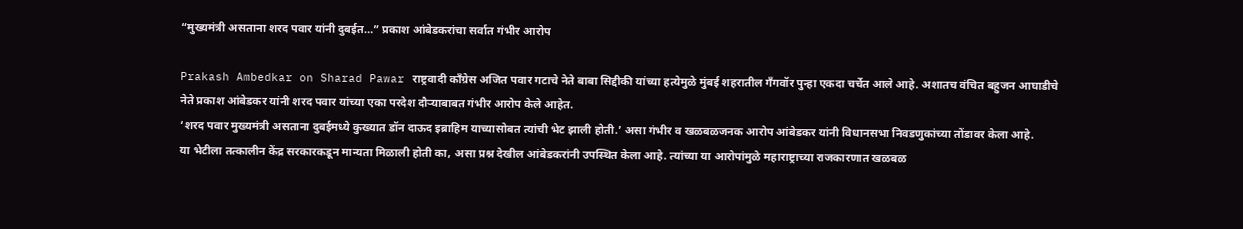“मुख्यमंत्री असताना शरद पवार यांनी दुबईत…” प्रकाश आंबेडकरांचा सर्वात गंभीर आरोप

Prakash Ambedkar on Sharad Pawar राष्ट्रवादी काँग्रेस अजित पवार गटाचे नेते बाबा सिद्दीकी यांच्या हत्येमुळे मुंबई शहरातील गँगवॉर पुन्हा एकदा चर्चेत आले आहे. अशातच वंचित बहुजन आघाडीचे नेते प्रकाश आंबेडकर यांनी शरद पवार यांच्या एका परदेश दौऱ्याबाबत गंभीर आरोप केले आहेत.
‘शरद पवार मुख्यमंत्री असताना दुबईमध्ये कुख्यात डॉन दाऊद इब्राहिम याच्यासोबत त्यांची भेट झाली होती.’ असा गंभीर व खळबळजनक आरोप आंबेडकर यांनी विधानसभा निवडणुकांच्या तोंडावर केला आहे.
या भेटीला तत्कालीन केंद्र सरकारकडून मान्यता मिळाली होती का, असा प्रश्न देखील आंबेडकरांनी उपस्थित केला आहे. त्यांच्या या आरोपांमुळे महाराष्ट्राच्या राजकारणात खळबळ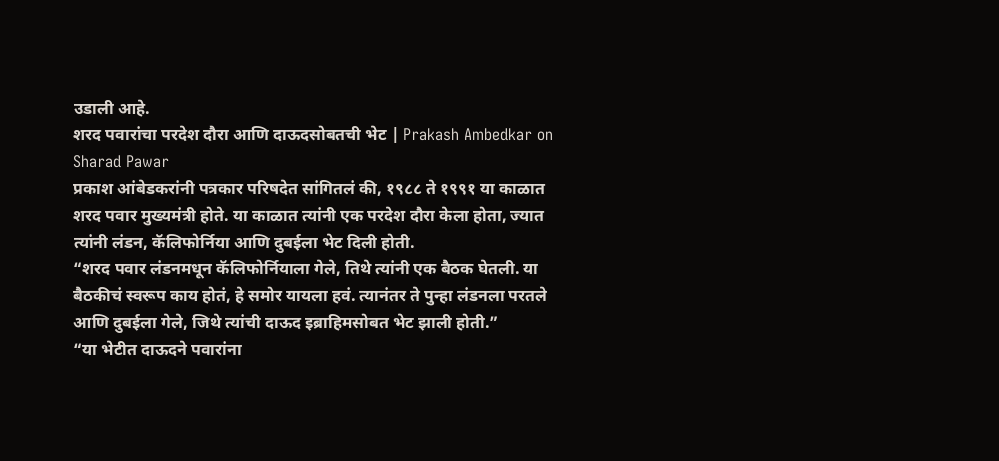उडाली आहे.
शरद पवारांचा परदेश दौरा आणि दाऊदसोबतची भेट | Prakash Ambedkar on Sharad Pawar
प्रकाश आंबेडकरांनी पत्रकार परिषदेत सांगितलं की, १९८८ ते १९९१ या काळात शरद पवार मुख्यमंत्री होते. या काळात त्यांनी एक परदेश दौरा केला होता, ज्यात त्यांनी लंडन, कॅलिफोर्निया आणि दुबईला भेट दिली होती.
“शरद पवार लंडनमधून कॅलिफोर्नियाला गेले, तिथे त्यांनी एक बैठक घेतली. या बैठकीचं स्वरूप काय होतं, हे समोर यायला हवं. त्यानंतर ते पुन्हा लंडनला परतले आणि दुबईला गेले, जिथे त्यांची दाऊद इब्राहिमसोबत भेट झाली होती.”
“या भेटीत दाऊदने पवारांना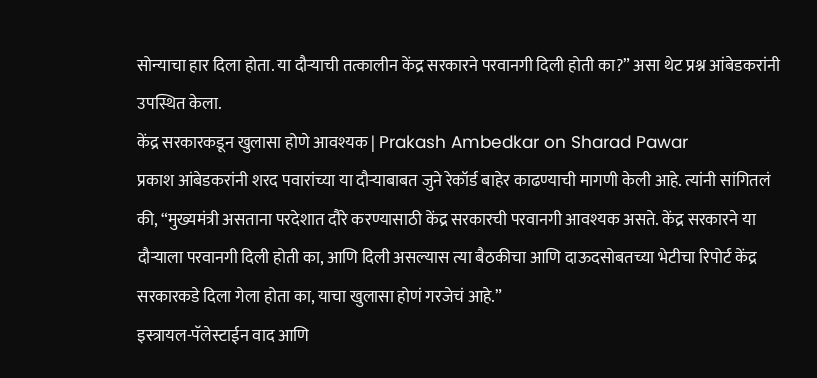सोन्याचा हार दिला होता. या दौऱ्याची तत्कालीन केंद्र सरकारने परवानगी दिली होती का?” असा थेट प्रश्न आंबेडकरांनी उपस्थित केला.
केंद्र सरकारकडून खुलासा होणे आवश्यक | Prakash Ambedkar on Sharad Pawar
प्रकाश आंबेडकरांनी शरद पवारांच्या या दौऱ्याबाबत जुने रेकॉर्ड बाहेर काढण्याची मागणी केली आहे. त्यांनी सांगितलं की, “मुख्यमंत्री असताना परदेशात दौरे करण्यासाठी केंद्र सरकारची परवानगी आवश्यक असते. केंद्र सरकारने या दौऱ्याला परवानगी दिली होती का, आणि दिली असल्यास त्या बैठकीचा आणि दाऊदसोबतच्या भेटीचा रिपोर्ट केंद्र सरकारकडे दिला गेला होता का, याचा खुलासा होणं गरजेचं आहे.”
इस्त्रायल-पॅलेस्टाईन वाद आणि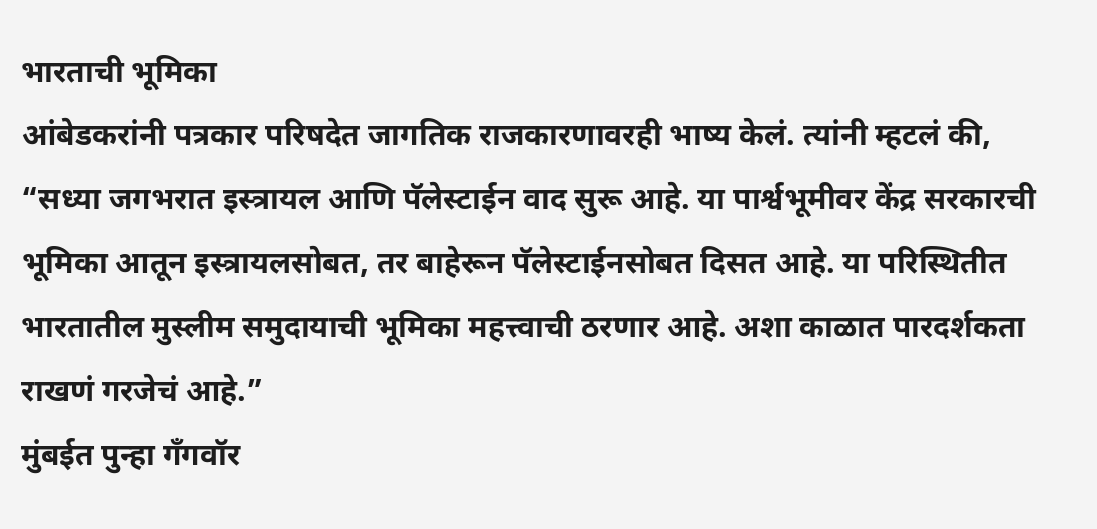भारताची भूमिका
आंबेडकरांनी पत्रकार परिषदेत जागतिक राजकारणावरही भाष्य केलं. त्यांनी म्हटलं की, “सध्या जगभरात इस्त्रायल आणि पॅलेस्टाईन वाद सुरू आहे. या पार्श्वभूमीवर केंद्र सरकारची भूमिका आतून इस्त्रायलसोबत, तर बाहेरून पॅलेस्टाईनसोबत दिसत आहे. या परिस्थितीत भारतातील मुस्लीम समुदायाची भूमिका महत्त्वाची ठरणार आहे. अशा काळात पारदर्शकता राखणं गरजेचं आहे.”
मुंबईत पुन्हा गँगवॉर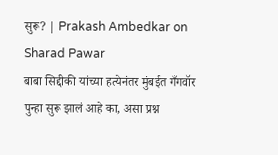सुरू? | Prakash Ambedkar on Sharad Pawar
बाबा सिद्दीकी यांच्या हत्येनंतर मुंबईत गँगवॉर पुन्हा सुरू झालं आहे का, असा प्रश्न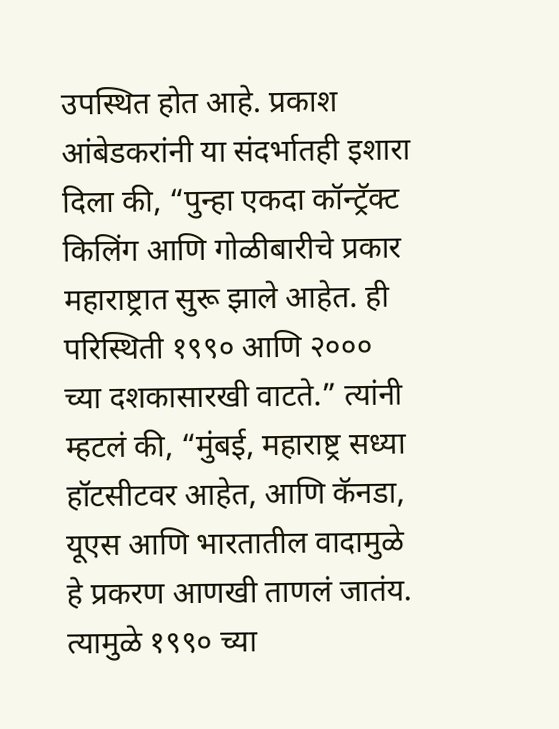उपस्थित होत आहे. प्रकाश आंबेडकरांनी या संदर्भातही इशारा दिला की, “पुन्हा एकदा कॉन्ट्रॅक्ट किलिंग आणि गोळीबारीचे प्रकार महाराष्ट्रात सुरू झाले आहेत. ही परिस्थिती १९९० आणि २००० च्या दशकासारखी वाटते.” त्यांनी म्हटलं की, “मुंबई, महाराष्ट्र सध्या हॉटसीटवर आहेत, आणि कॅनडा, यूएस आणि भारतातील वादामुळे हे प्रकरण आणखी ताणलं जातंय. त्यामुळे १९९० च्या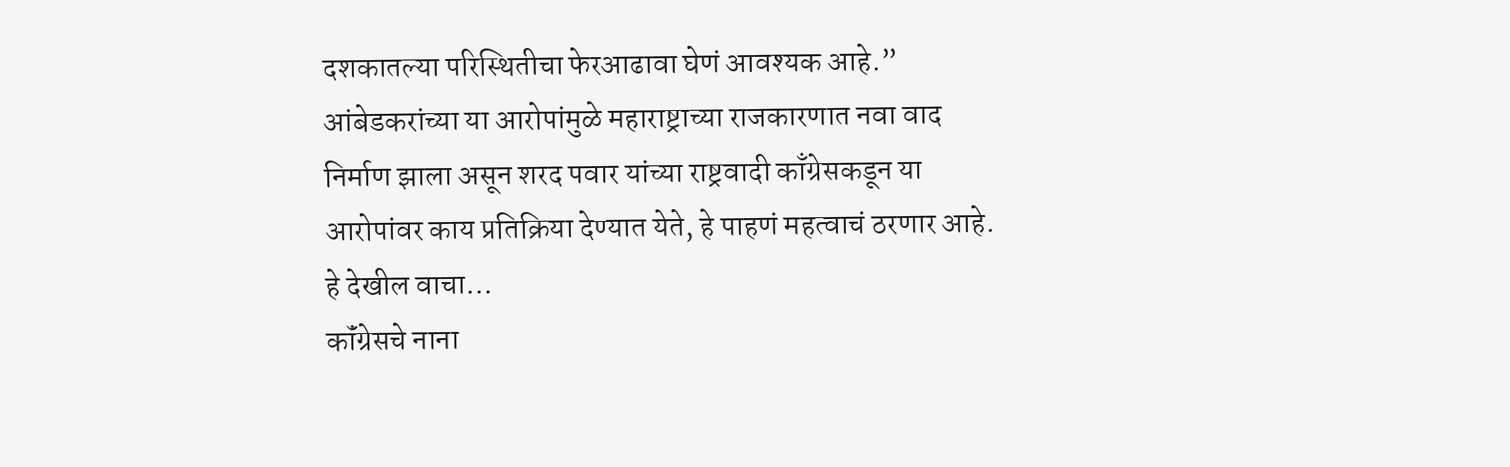दशकातल्या परिस्थितीचा फेरआढावा घेणं आवश्यक आहे.”
आंबेडकरांच्या या आरोपांमुळे महाराष्ट्राच्या राजकारणात नवा वाद निर्माण झाला असून शरद पवार यांच्या राष्ट्रवादी काँग्रेसकडून या आरोपांवर काय प्रतिक्रिया देण्यात येते, हे पाहणं महत्वाचं ठरणार आहे.
हे देखील वाचा…
कॉंग्रेसचे नाना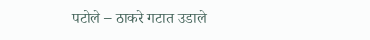पटोले – ठाकरे गटात उडाले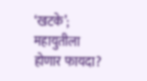‘खटके’; महायुतीला होणार फायदा?